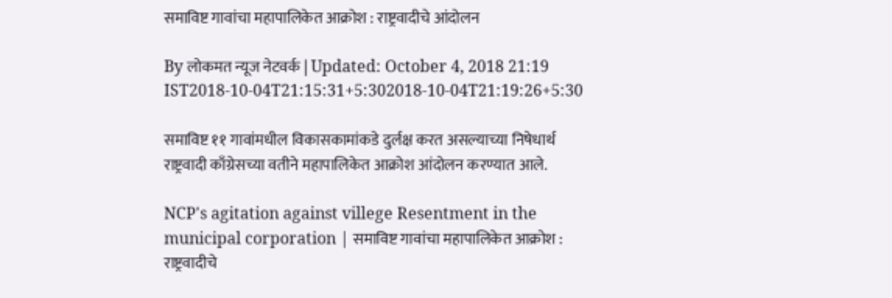समाविष्ट गावांचा महापालिकेत आक्रोश : राष्ट्रवादीचे आंदोलन

By लोकमत न्यूज नेटवर्क | Updated: October 4, 2018 21:19 IST2018-10-04T21:15:31+5:302018-10-04T21:19:26+5:30

समाविष्ट ११ गावांमधील विकासकामांकडे दुर्लक्ष करत असल्याच्या निषेधार्थ राष्ट्रवादी काँग्रेसच्या वतीने महापालिकेत आक्रोश आंदोलन करण्यात आले.

NCP's agitation against villege Resentment in the municipal corporation | समाविष्ट गावांचा महापालिकेत आक्रोश : राष्ट्रवादीचे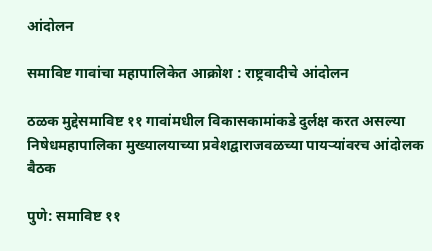आंदोलन

समाविष्ट गावांचा महापालिकेत आक्रोश : राष्ट्रवादीचे आंदोलन

ठळक मुद्देसमाविष्ट ११ गावांमधील विकासकामांकडे दुर्लक्ष करत असल्या निषेधमहापालिका मुख्यालयाच्या प्रवेशद्वाराजवळच्या पायऱ्यांवरच आंदोलक बैठक

पुणे: समाविष्ट ११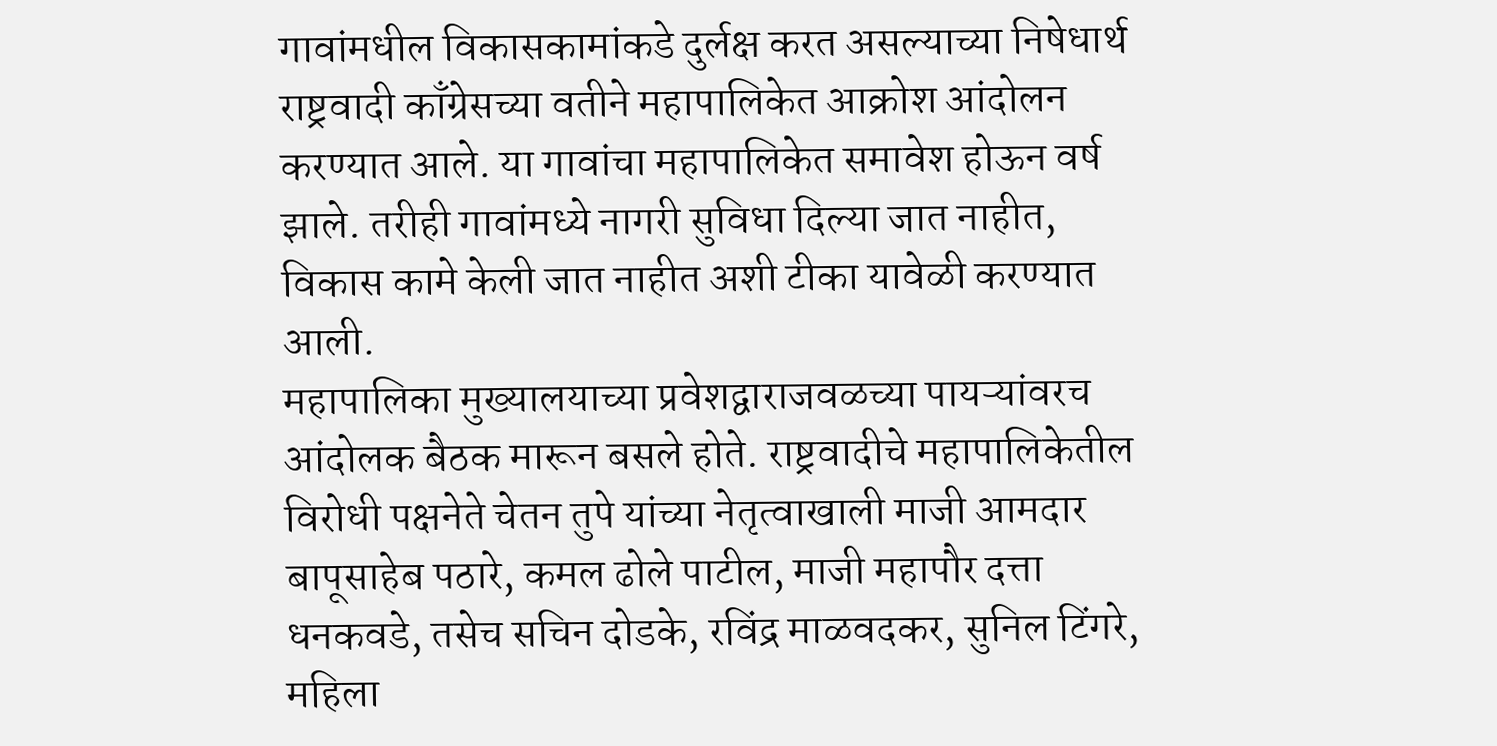गावांमधील विकासकामांकडे दुर्लक्ष करत असल्याच्या निषेधार्थ राष्ट्रवादी काँग्रेसच्या वतीने महापालिकेत आक्रोश आंदोलन करण्यात आले. या गावांचा महापालिकेत समावेश होऊन वर्ष झाले. तरीही गावांमध्ये नागरी सुविधा दिल्या जात नाहीत, विकास कामे केली जात नाहीत अशी टीका यावेळी करण्यात आली.
महापालिका मुख्यालयाच्या प्रवेशद्वाराजवळच्या पायऱ्यांवरच आंदोलक बैठक मारून बसले होते. राष्ट्रवादीचे महापालिकेतील विरोधी पक्षनेते चेतन तुपे यांच्या नेतृत्वाखाली माजी आमदार बापूसाहेब पठारे, कमल ढोले पाटील, माजी महापौर दत्ता धनकवडे, तसेच सचिन दोडके, रविंद्र माळवदकर, सुनिल टिंगरे, महिला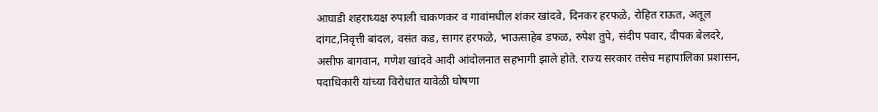आघाडी शहराध्यक्ष रुपाली चाकणकर व गावांमधील शंकर खांदवे, दिनकर हरफळे, रोहित राऊत, अतूल दांगट,निवृत्ती बांदल, वसंत कड, सागर हरफळे, भाऊसाहेब डफळ, रुपेश तुपे, संदीप पवार, दीपक बेलदरे, असीफ बागवान, गणेश खांदवे आदी आंदोलनात सहभागी झाले होते. राज्य सरकार तसेच महापालिका प्रशासन, पदाधिकारी यांच्या विरोधात यावेळी घोषणा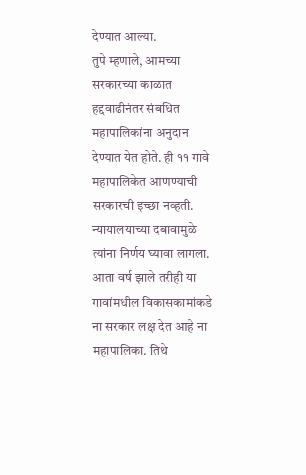देण्यात आल्या.
तुपे म्हणाले, आमच्या सरकारच्या काळात हद्दवाढीनंतर संबधित महापालिकांना अनुदान देण्यात येत होते. ही ११ गावे महापालिकेत आणण्याची सरकारची इच्छा नव्हती. न्यायालयाच्या दबावामुळे त्यांना निर्णय घ्यावा लागला. आता वर्ष झाले तरीही या गावांमधील विकासकामांकडे ना सरकार लक्ष देत आहे ना महापालिका. तिथे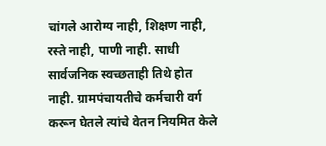चांगले आरोग्य नाही, शिक्षण नाही, रस्ते नाही, पाणी नाही. साधी सार्वजनिक स्वच्छताही तिथे होत नाही. ग्रामपंचायतीचे कर्मचारी वर्ग करून घेतले त्यांचे वेतन नियमित केले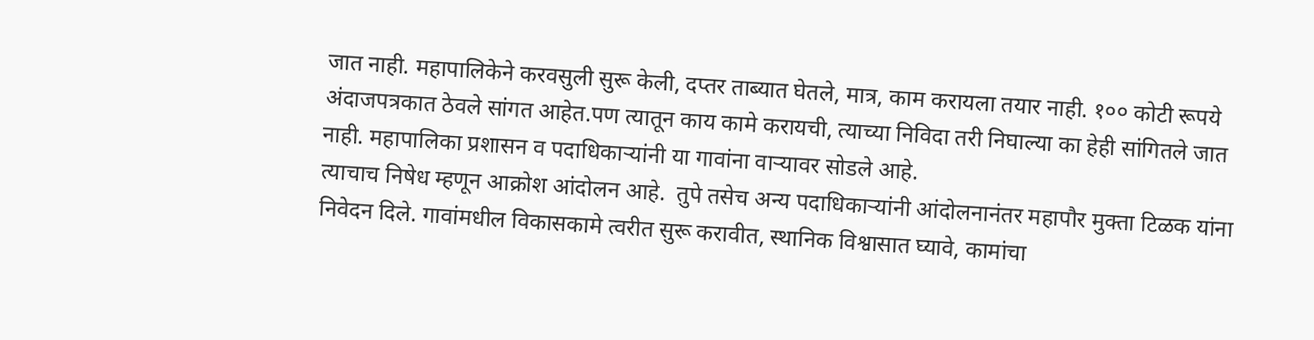जात नाही. महापालिकेने करवसुली सुरू केली, दप्तर ताब्यात घेतले, मात्र, काम करायला तयार नाही. १०० कोटी रूपये अंदाजपत्रकात ठेवले सांगत आहेत.पण त्यातून काय कामे करायची, त्याच्या निविदा तरी निघाल्या का हेही सांगितले जात नाही. महापालिका प्रशासन व पदाधिकाऱ्यांनी या गावांना वाऱ्यावर सोडले आहे.
त्याचाच निषेध म्हणून आक्रोश आंदोलन आहे.  तुपे तसेच अन्य पदाधिकाऱ्यांनी आंदोलनानंतर महापौर मुक्ता टिळक यांना निवेदन दिले. गावांमधील विकासकामे त्वरीत सुरू करावीत, स्थानिक विश्वासात घ्यावे, कामांचा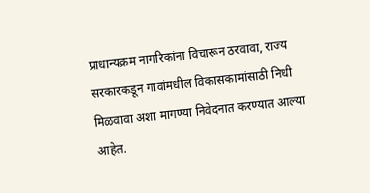प्राधान्यक्रम नागरिकांना विचारून ठरवावा, राज्य सरकारकडून गावांमधील विकासकामांसाठी निधी मिळवावा अशा मागण्या निवेदनात करण्यात आल्या आहेत.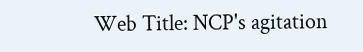Web Title: NCP's agitation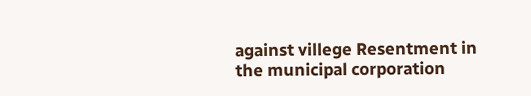against villege Resentment in the municipal corporation